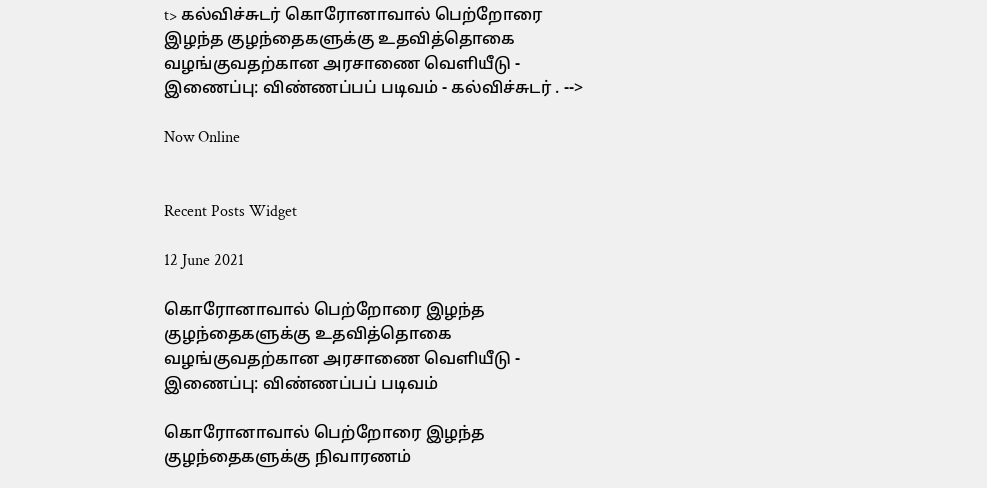t> கல்விச்சுடர் கொரோனாவால் பெற்றோரை இழந்த குழந்தைகளுக்கு உதவித்தொகை வழங்குவதற்கான அரசாணை வெளியீடு - இணைப்பு: விண்ணப்பப் படிவம் - கல்விச்சுடர் . -->

Now Online


Recent Posts Widget

12 June 2021

கொரோனாவால் பெற்றோரை இழந்த குழந்தைகளுக்கு உதவித்தொகை வழங்குவதற்கான அரசாணை வெளியீடு - இணைப்பு: விண்ணப்பப் படிவம்

கொரோனாவால் பெற்றோரை இழந்த குழந்தைகளுக்கு நிவாரணம்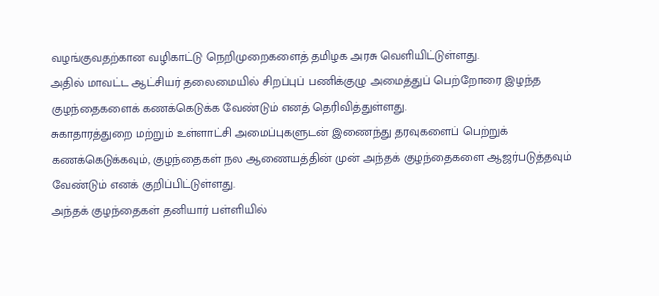வழங்குவதற்கான வழிகாட்டு நெறிமுறைகளைத் தமிழக அரசு வெளியிட்டுள்ளது.
அதில் மாவட்ட ஆட்சியர் தலைமையில் சிறப்புப் பணிக்குழு அமைத்துப் பெற்றோரை இழந்த குழந்தைகளைக் கணக்கெடுக்க வேண்டும் எனத் தெரிவித்துள்ளது.
சுகாதாரத்துறை மற்றும் உள்ளாட்சி அமைப்புகளுடன் இணைந்து தரவுகளைப் பெற்றுக் கணக்கெடுக்கவும், குழந்தைகள் நல ஆணையத்தின் முன் அந்தக் குழந்தைகளை ஆஜர்படுத்தவும் வேண்டும் எனக் குறிப்பிட்டுள்ளது.
அந்தக் குழந்தைகள் தனியார் பள்ளியில்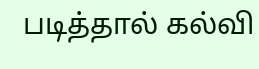படித்தால் கல்வி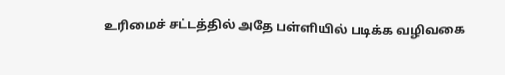உரிமைச் சட்டத்தில் அதே பள்ளியில் படிக்க வழிவகை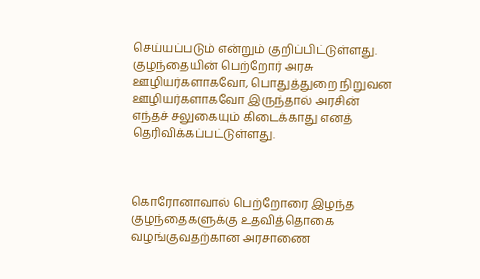செய்யப்படும் என்றும் குறிப்பிட்டுள்ளது.
குழந்தையின் பெற்றோர் அரசு ஊழியர்களாகவோ, பொதுத்துறை நிறுவன ஊழியர்களாகவோ இருந்தால் அரசின் எந்தச் சலுகையும் கிடைக்காது எனத் தெரிவிக்கப்பட்டுள்ளது.



கொரோனாவால் பெற்றோரை இழந்த குழந்தைகளுக்கு உதவித்தொகை வழங்குவதற்கான அரசாணை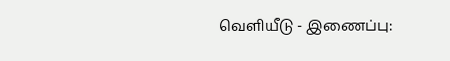வெளியீடு - இணைப்பு: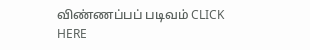விண்ணப்பப் படிவம் CLICK HERE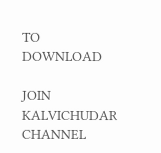TO DOWNLOAD

JOIN KALVICHUDAR CHANNEL